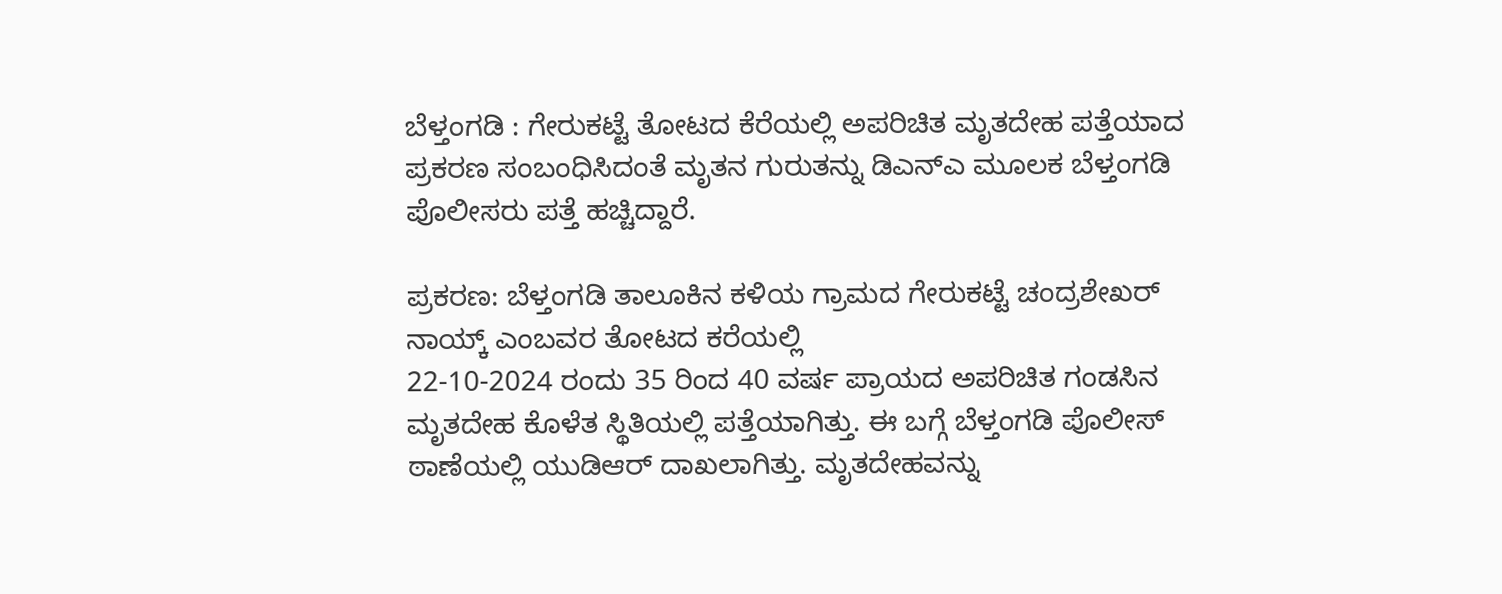ಬೆಳ್ತಂಗಡಿ : ಗೇರುಕಟ್ಟೆ ತೋಟದ ಕೆರೆಯಲ್ಲಿ ಅಪರಿಚಿತ ಮೃತದೇಹ ಪತ್ತೆಯಾದ ಪ್ರಕರಣ ಸಂಬಂಧಿಸಿದಂತೆ ಮೃತನ ಗುರುತನ್ನು ಡಿಎನ್ಎ ಮೂಲಕ ಬೆಳ್ತಂಗಡಿ ಪೊಲೀಸರು ಪತ್ತೆ ಹಚ್ಚಿದ್ದಾರೆ.

ಪ್ರಕರಣ: ಬೆಳ್ತಂಗಡಿ ತಾಲೂಕಿನ ಕಳಿಯ ಗ್ರಾಮದ ಗೇರುಕಟ್ಟೆ ಚಂದ್ರಶೇಖರ್ ನಾಯ್ಕ್ ಎಂಬವರ ತೋಟದ ಕರೆಯಲ್ಲಿ
22-10-2024 ರಂದು 35 ರಿಂದ 40 ವರ್ಷ ಪ್ರಾಯದ ಅಪರಿಚಿತ ಗಂಡಸಿನ ಮೃತದೇಹ ಕೊಳೆತ ಸ್ಥಿತಿಯಲ್ಲಿ ಪತ್ತೆಯಾಗಿತ್ತು. ಈ ಬಗ್ಗೆ ಬೆಳ್ತಂಗಡಿ ಪೊಲೀಸ್ ಠಾಣೆಯಲ್ಲಿ ಯುಡಿಆರ್ ದಾಖಲಾಗಿತ್ತು. ಮೃತದೇಹವನ್ನು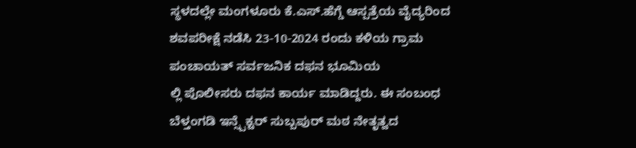ಸ್ಥಳದಲ್ಲೇ ಮಂಗಳೂರು ಕೆ.ಎಸ್.ಹೆಗ್ಡೆ ಆಸ್ಪತ್ರೆಯ ವೈದ್ಯರಿಂದ ಶವಪರೀಕ್ಷೆ ನಡೆಸಿ 23-10-2024 ರಂದು ಕಳಿಯ ಗ್ರಾಮ ಪಂಚಾಯತ್ ಸರ್ವಜನಿಕ ದಫನ ಭೂಮಿಯ
ಲ್ಲಿ ಪೊಲೀಸರು ದಫನ ಕಾರ್ಯ ಮಾಡಿದ್ದರು. ಈ ಸಂಬಂಧ ಬೆಳ್ತಂಗಡಿ ಇನ್ಸ್ಪೆಕ್ಟರ್ ಸುಬ್ಬಪುರ್ ಮಠ ನೇತೃತ್ವದ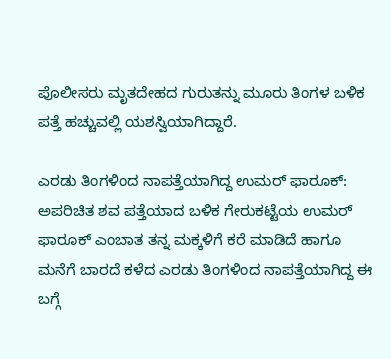ಪೊಲೀಸರು ಮೃತದೇಹದ ಗುರುತನ್ನು ಮೂರು ತಿಂಗಳ ಬಳಿಕ ಪತ್ತೆ ಹಚ್ಚುವಲ್ಲಿ ಯಶಸ್ವಿಯಾಗಿದ್ದಾರೆ.

ಎರಡು ತಿಂಗಳಿಂದ ನಾಪತ್ತೆಯಾಗಿದ್ದ ಉಮರ್ ಫಾರೂಕ್: ಅಪರಿಚಿತ ಶವ ಪತ್ತೆಯಾದ ಬಳಿಕ ಗೇರುಕಟ್ಟೆಯ ಉಮರ್ ಫಾರೂಕ್ ಎಂಬಾತ ತನ್ನ ಮಕ್ಕಳಿಗೆ ಕರೆ ಮಾಡಿದೆ ಹಾಗೂ ಮನೆಗೆ ಬಾರದೆ ಕಳೆದ ಎರಡು ತಿಂಗಳಿಂದ ನಾಪತ್ತೆಯಾಗಿದ್ದ ಈ ಬಗ್ಗೆ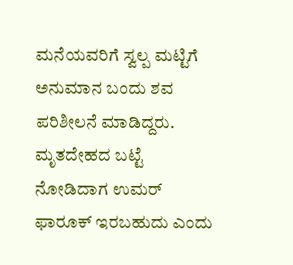ಮನೆಯವರಿಗೆ ಸ್ವಲ್ಪ ಮಟ್ಟಿಗೆ ಅನುಮಾನ ಬಂದು ಶವ ಪರಿಶೀಲನೆ ಮಾಡಿದ್ದರು. ಮೃತದೇಹದ ಬಟ್ಟೆ ನೋಡಿದಾಗ ಉಮರ್ ಫಾರೂಕ್ ಇರಬಹುದು ಎಂದು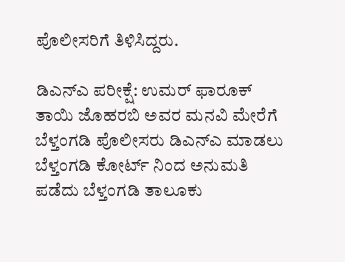ಪೊಲೀಸರಿಗೆ ತಿಳಿಸಿದ್ದರು.

ಡಿಎನ್ಎ ಪರೀಕ್ಷೆ: ಉಮರ್ ಫಾರೂಕ್ ತಾಯಿ ಜೊಹರಬಿ ಅವರ ಮನವಿ ಮೇರೆಗೆ ಬೆಳ್ತಂಗಡಿ ಪೊಲೀಸರು ಡಿಎನ್ಎ ಮಾಡಲು ಬೆಳ್ತಂಗಡಿ ಕೋರ್ಟ್ ನಿಂದ ಅನುಮತಿ ಪಡೆದು ಬೆಳ್ತಂಗಡಿ ತಾಲೂಕು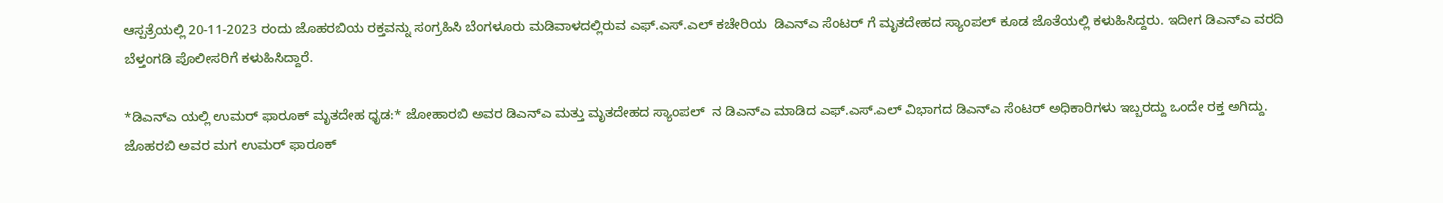ಆಸ್ಪತ್ರೆಯಲ್ಲಿ 20-11-2023 ರಂದು ಜೊಹರಬಿಯ ರಕ್ತವನ್ನು ಸಂಗ್ರಹಿಸಿ ಬೆಂಗಳೂರು ಮಡಿವಾಳದಲ್ಲಿರುವ ಎಫ್.ಎಸ್.ಎಲ್ ಕಚೇರಿಯ  ಡಿಎನ್ಎ ಸೆಂಟರ್ ಗೆ ಮೃತದೇಹದ ಸ್ಯಾಂಪಲ್ ಕೂಡ ಜೊತೆಯಲ್ಲಿ ಕಳುಹಿಸಿದ್ದರು. ಇದೀಗ ಡಿಎನ್ಎ ವರದಿ ಬೆಳ್ತಂಗಡಿ ಪೊಲೀಸರಿಗೆ ಕಳುಹಿಸಿದ್ದಾರೆ.

*ಡಿಎನ್ಎ ಯಲ್ಲಿ ಉಮರ್ ಫಾರೂಕ್ ಮೃತದೇಹ ಧೃಡ:* ಜೋಹಾರಬಿ ಅವರ ಡಿಎನ್ಎ ಮತ್ತು ಮೃತದೇಹದ ಸ್ಯಾಂಪಲ್  ನ ಡಿಎನ್ಎ ಮಾಡಿದ ಎಫ್.ಎಸ್.ಎಲ್ ವಿಭಾಗದ ಡಿಎನ್ಎ ಸೆಂಟರ್ ಅಧಿಕಾರಿಗಳು ಇಬ್ಬರದ್ದು ಒಂದೇ ರಕ್ತ ಅಗಿದ್ದು. ಜೊಹರಬಿ ಅವರ ಮಗ ಉಮರ್ ಫಾರೂಕ್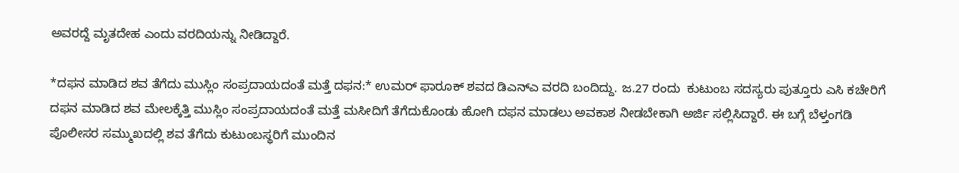ಅವರದ್ದೆ ಮೃತದೇಹ ಎಂದು ವರದಿಯನ್ನು ನೀಡಿದ್ದಾರೆ.

*ದಫನ ಮಾಡಿದ ಶವ ತೆಗೆದು ಮುಸ್ಲಿಂ ಸಂಪ್ರದಾಯದಂತೆ ಮತ್ತೆ ದಫನ:* ಉಮರ್ ಫಾರೂಕ್ ಶವದ ಡಿಎನ್ಎ ವರದಿ ಬಂದಿದ್ದು. ಜ.27 ರಂದು  ಕುಟುಂಬ ಸದಸ್ಯರು ಪುತ್ತೂರು ಎಸಿ ಕಚೇರಿಗೆ ದಫನ ಮಾಡಿದ ಶವ ಮೇಲಕ್ಕೆತ್ತಿ ಮುಸ್ಲಿಂ ಸಂಪ್ರದಾಯದಂತೆ ಮತ್ತೆ ಮಸೀದಿಗೆ ತೆಗೆದುಕೊಂಡು ಹೋಗಿ ದಫನ‌ ಮಾಡಲು ಅವಕಾಶ ನೀಡಬೇಕಾಗಿ ಅರ್ಜಿ ಸಲ್ಲಿಸಿದ್ದಾರೆ. ಈ ಬಗ್ಗೆ ಬೆಳ್ತಂಗಡಿ ಪೊಲೀಸರ ಸಮ್ಮುಖದಲ್ಲಿ ಶವ ತೆಗೆದು ಕುಟುಂಬಸ್ಥರಿಗೆ ಮುಂದಿನ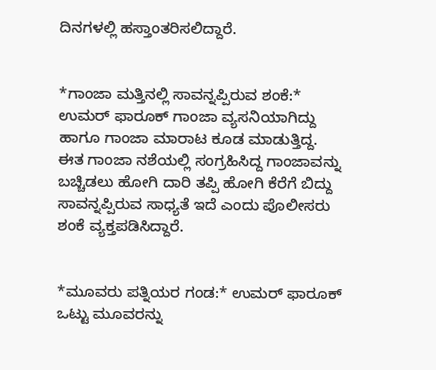ದಿನಗಳಲ್ಲಿ ಹಸ್ತಾಂತರಿಸಲಿದ್ದಾರೆ.


*ಗಾಂಜಾ ಮತ್ತಿನಲ್ಲಿ ಸಾವನ್ನಪ್ಪಿರುವ ಶಂಕೆ:* ಉಮರ್ ಫಾರೂಕ್ ಗಾಂಜಾ ವ್ಯಸನಿಯಾಗಿದ್ದು ಹಾಗೂ ಗಾಂಜಾ ಮಾರಾಟ ಕೂಡ ಮಾಡುತ್ತಿದ್ದ. ಈತ ಗಾಂಜಾ ನಶೆಯಲ್ಲಿ ಸಂಗ್ರಹಿಸಿದ್ದ ಗಾಂಜಾವನ್ನು ಬಚ್ಚಿಡಲು ಹೋಗಿ ದಾರಿ ತಪ್ಪಿ ಹೋಗಿ ಕೆರೆಗೆ ಬಿದ್ದು ಸಾವನ್ನಪ್ಪಿರುವ ಸಾಧ್ಯತೆ ಇದೆ ಎಂದು ಪೊಲೀಸರು ಶಂಕೆ ವ್ಯಕ್ತಪಡಿಸಿದ್ದಾರೆ.


*ಮೂವರು ಪತ್ನಿಯರ ಗಂಡ:* ಉಮರ್ ಫಾರೂಕ್ ಒಟ್ಟು ಮೂವರನ್ನು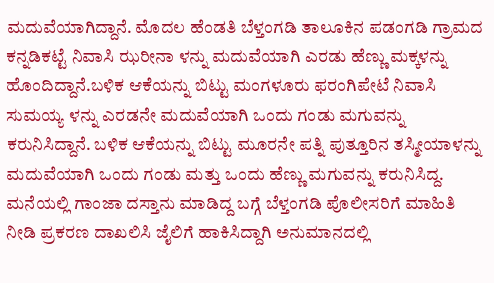ಮದುವೆಯಾಗಿದ್ದಾನೆ‌. ಮೊದಲ ಹೆಂಡತಿ ಬೆಳ್ತಂಗಡಿ ತಾಲೂಕಿನ ಪಡಂಗಡಿ ಗ್ರಾಮದ ಕನ್ನಡಿಕಟ್ಟೆ ನಿವಾಸಿ ಝರೀನಾ ಳನ್ನು ಮದುವೆಯಾಗಿ ಎರಡು ಹೆಣ್ಣು ಮಕ್ಕಳನ್ನು ಹೊಂದಿದ್ದಾನೆ‌‌.ಬಳಿಕ ಆಕೆಯನ್ನು ಬಿಟ್ಟು ಮಂಗಳೂರು ಫರಂಗಿಪೇಟೆ ನಿವಾಸಿ ಸುಮಯ್ಯ ಳನ್ನು ಎರಡನೇ ಮದುವೆಯಾಗಿ ಒಂದು ಗಂಡು ಮಗುವನ್ನು ಕರುನಿಸಿದ್ದಾನೆ. ಬಳಿಕ ಆಕೆಯನ್ನು ಬಿಟ್ಟು ಮೂರನೇ ಪತ್ನಿ ಪುತ್ತೂರಿನ ತಸ್ಮೀಯಾಳನ್ನು ಮದುವೆಯಾಗಿ ಒಂದು ಗಂಡು ಮತ್ತು ಒಂದು ಹೆಣ್ಣು ಮಗುವನ್ನು ಕರುನಿಸಿದ್ದ. ಮನೆಯಲ್ಲಿ ಗಾಂಜಾ ದಸ್ತಾನು ಮಾಡಿದ್ದ ಬಗ್ಗೆ ಬೆಳ್ತಂಗಡಿ ಪೊಲೀಸರಿಗೆ ಮಾಹಿತಿ ನೀಡಿ ಪ್ರಕರಣ ದಾಖಲಿಸಿ ಜೈಲಿಗೆ ಹಾಕಿಸಿದ್ದಾಗಿ ಅನುಮಾನದಲ್ಲಿ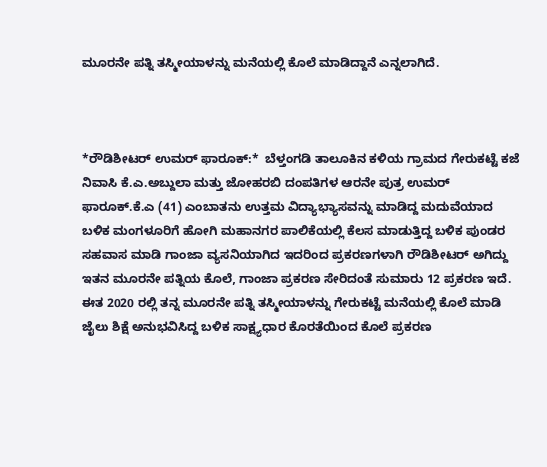ಮೂರನೇ ಪತ್ನಿ ತಸ್ಮೀಯಾಳನ್ನು ಮನೆಯಲ್ಲಿ ಕೊಲೆ‌ ಮಾಡಿದ್ದಾನೆ ಎನ್ನಲಾಗಿದೆ.



*ರೌಡಿಶೀಟರ್ ಉಮರ್ ಫಾರೂಕ್:*  ಬೆಳ್ತಂಗಡಿ ತಾಲೂಕಿನ ಕಳಿಯ ಗ್ರಾಮದ ಗೇರುಕಟ್ಟೆ ಕಜೆ ನಿವಾಸಿ ಕೆ.ಎ.ಅಬ್ದುಲಾ ಮತ್ತು ಜೋಹರಬಿ ದಂಪತಿಗಳ ಆರನೇ ಪುತ್ರ ಉಮರ್ ಫಾರೂಕ್.ಕೆ.ಎ (41) ಎಂಬಾತನು ಉತ್ತಮ ವಿದ್ಯಾಭ್ಯಾಸವನ್ನು ಮಾಡಿದ್ದ ಮದುವೆಯಾದ ಬಳಿಕ ಮಂಗಳೂರಿಗೆ ಹೋಗಿ ಮಹಾನಗರ ಪಾಲಿಕೆಯಲ್ಲಿ ಕೆಲಸ ಮಾಡುತ್ತಿದ್ದ ಬಳಿಕ ಪುಂಡರ ಸಹವಾಸ ಮಾಡಿ ಗಾಂಜಾ ವ್ಯಸನಿಯಾಗಿದ ಇದರಿಂದ ಪ್ರಕರಣಗಳಾಗಿ ರೌಡಿಶೀಟರ್ ಅಗಿದ್ದು ಇತನ ಮೂರನೇ ಪತ್ನಿಯ ಕೊಲೆ, ಗಾಂಜಾ ಪ್ರಕರಣ ಸೇರಿದಂತೆ ಸುಮಾರು 12 ಪ್ರಕರಣ ಇದೆ. ಈತ 2020 ರಲ್ಲಿ ತನ್ನ ಮೂರನೇ ಪತ್ನಿ ತಸ್ಮೀಯಾಳನ್ನು ಗೇರುಕಟ್ಟೆ ಮನೆಯಲ್ಲಿ ಕೊಲೆ ಮಾಡಿ ಜೈಲು ಶಿಕ್ಷೆ ಅನುಭವಿಸಿದ್ದ ಬಳಿಕ ಸಾಕ್ಷ್ಯಧಾರ ಕೊರತೆಯಿಂದ ಕೊಲೆ ಪ್ರಕರಣ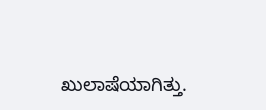ಖುಲಾಷೆಯಾಗಿತ್ತು.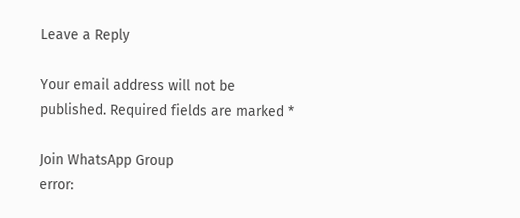Leave a Reply

Your email address will not be published. Required fields are marked *

Join WhatsApp Group
error: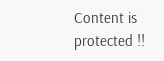Content is protected !!